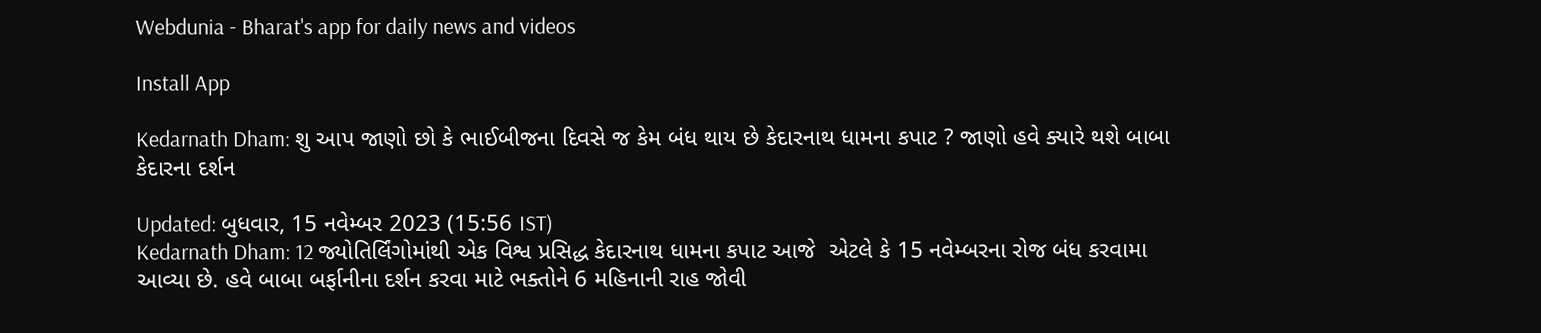Webdunia - Bharat's app for daily news and videos

Install App

Kedarnath Dham: શુ આપ જાણો છો કે ભાઈબીજના દિવસે જ કેમ બંધ થાય છે કેદારનાથ ધામના કપાટ ? જાણો હવે ક્યારે થશે બાબા કેદારના દર્શન

Updated: બુધવાર, 15 નવેમ્બર 2023 (15:56 IST)
Kedarnath Dham: 12 જ્યોતિર્લિંગોમાંથી એક વિશ્વ પ્રસિદ્ધ કેદારનાથ ધામના કપાટ આજે  એટલે કે 15 નવેમ્બરના રોજ બંધ કરવામા આવ્યા છે. હવે બાબા બર્ફાનીના દર્શન કરવા માટે ભક્તોને 6 મહિનાની રાહ જોવી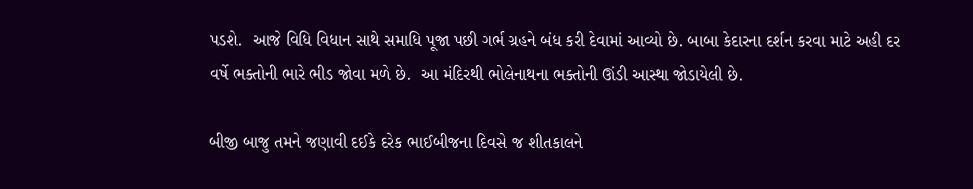પડશે.  આજે વિધિ વિધાન સાથે સમાધિ પૂજા પછી ગર્ભ ગ્રહને બંધ કરી દેવામાં આવ્યો છે. બાબા કેદારના દર્શન કરવા માટે અહી દર વર્ષે ભક્તોની ભારે ભીડ જોવા મળે છે.  આ મંદિરથી ભોલેનાથના ભક્તોની ઊંડી આસ્થા જોડાયેલી છે.

બીજી બાજુ તમને જણાવી દઈકે દરેક ભાઈબીજના દિવસે જ શીતકાલને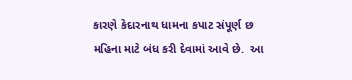કારણે કેદારનાથ ધામના કપાટ સંપૂર્ણ છ મહિના માટે બંધ કરી દેવામાં આવે છે.  આ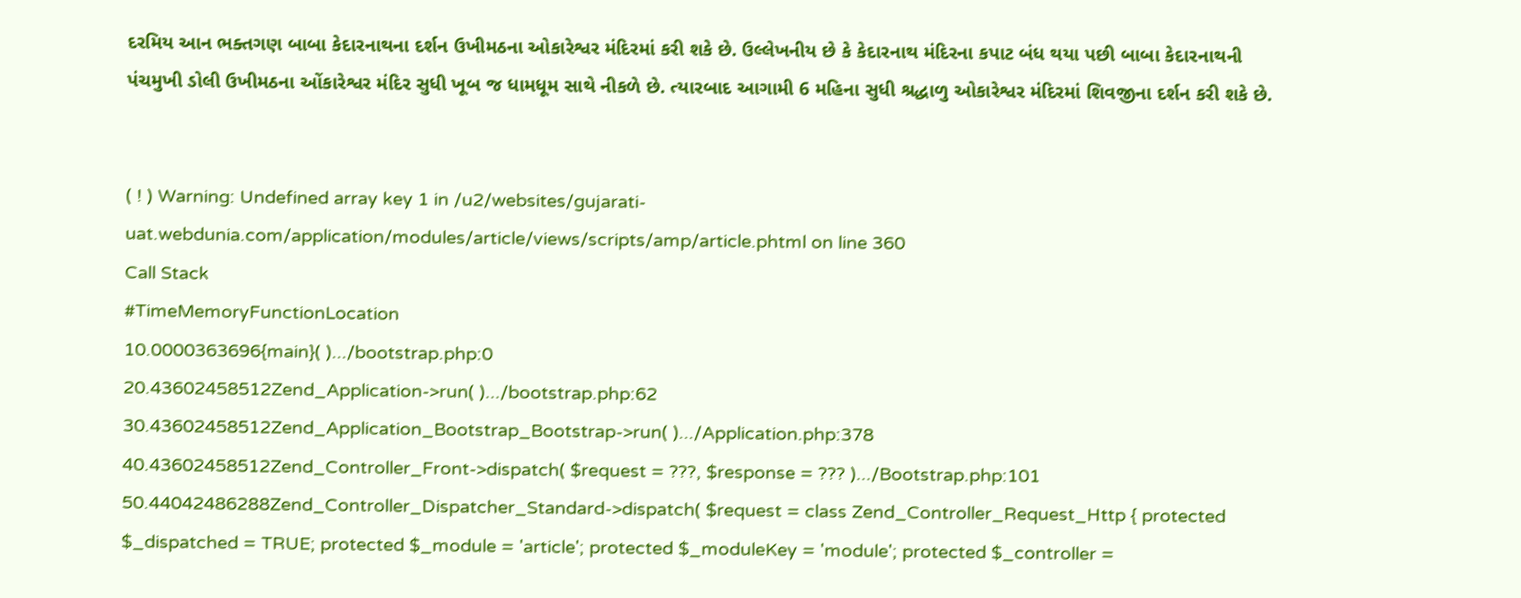દરમિય આન ભક્તગણ બાબા કેદારનાથના દર્શન ઉખીમઠના ઓકારેશ્વર મંદિરમાં કરી શકે છે. ઉલ્લેખનીય છે કે કેદારનાથ મંદિરના કપાટ બંધ થયા પછી બાબા કેદારનાથની પંચમુખી ડોલી ઉખીમઠના ઓંકારેશ્વર મંદિર સુધી ખૂબ જ ધામધૂમ સાથે નીકળે છે. ત્યારબાદ આગામી 6 મહિના સુધી શ્રદ્ધાળુ ઓકારેશ્વર મંદિરમાં શિવજીના દર્શન કરી શકે છે.


( ! ) Warning: Undefined array key 1 in /u2/websites/gujarati-uat.webdunia.com/application/modules/article/views/scripts/amp/article.phtml on line 360
Call Stack
#TimeMemoryFunctionLocation
10.0000363696{main}( ).../bootstrap.php:0
20.43602458512Zend_Application->run( ).../bootstrap.php:62
30.43602458512Zend_Application_Bootstrap_Bootstrap->run( ).../Application.php:378
40.43602458512Zend_Controller_Front->dispatch( $request = ???, $response = ??? ).../Bootstrap.php:101
50.44042486288Zend_Controller_Dispatcher_Standard->dispatch( $request = class Zend_Controller_Request_Http { protected $_dispatched = TRUE; protected $_module = 'article'; protected $_moduleKey = 'module'; protected $_controller =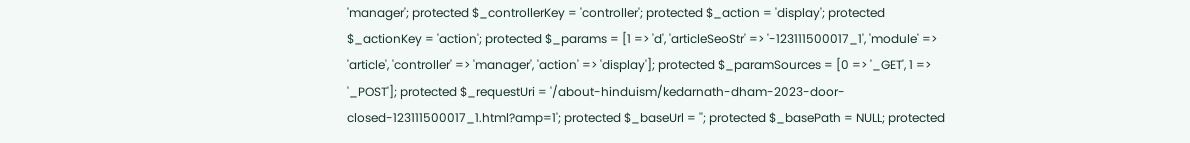'manager'; protected $_controllerKey = 'controller'; protected $_action = 'display'; protected $_actionKey = 'action'; protected $_params = [1 => 'd', 'articleSeoStr' => '-123111500017_1', 'module' => 'article', 'controller' => 'manager', 'action' => 'display']; protected $_paramSources = [0 => '_GET', 1 => '_POST']; protected $_requestUri = '/about-hinduism/kedarnath-dham-2023-door-closed-123111500017_1.html?amp=1'; protected $_baseUrl = ''; protected $_basePath = NULL; protected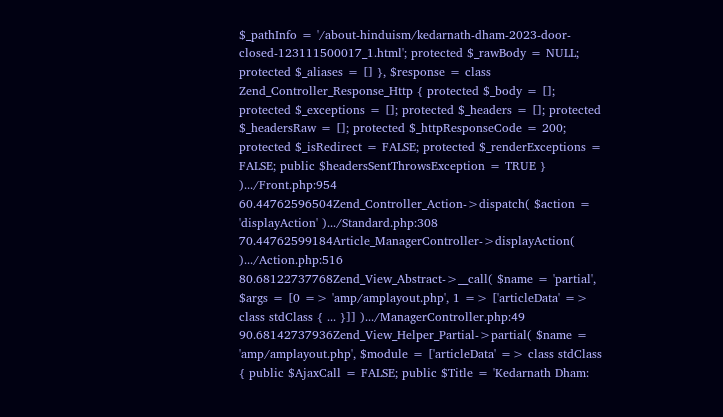$_pathInfo = '/about-hinduism/kedarnath-dham-2023-door-closed-123111500017_1.html'; protected $_rawBody = NULL; protected $_aliases = [] }, $response = class Zend_Controller_Response_Http { protected $_body = []; protected $_exceptions = []; protected $_headers = []; protected $_headersRaw = []; protected $_httpResponseCode = 200; protected $_isRedirect = FALSE; protected $_renderExceptions = FALSE; public $headersSentThrowsException = TRUE } ).../Front.php:954
60.44762596504Zend_Controller_Action->dispatch( $action = 'displayAction' ).../Standard.php:308
70.44762599184Article_ManagerController->displayAction( ).../Action.php:516
80.68122737768Zend_View_Abstract->__call( $name = 'partial', $args = [0 => 'amp/amplayout.php', 1 => ['articleData' => class stdClass { ... }]] ).../ManagerController.php:49
90.68142737936Zend_View_Helper_Partial->partial( $name = 'amp/amplayout.php', $module = ['articleData' => class stdClass { public $AjaxCall = FALSE; public $Title = 'Kedarnath Dham: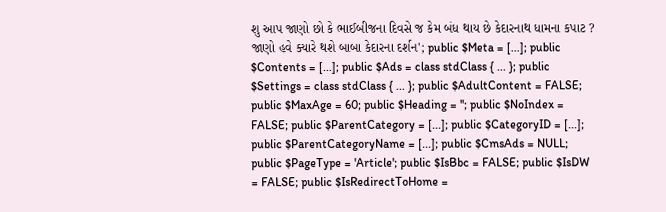શુ આપ જાણો છો કે ભાઈબીજના દિવસે જ કેમ બંધ થાય છે કેદારનાથ ધામના કપાટ ? જાણો હવે ક્યારે થશે બાબા કેદારના દર્શન'; public $Meta = [...]; public $Contents = [...]; public $Ads = class stdClass { ... }; public $Settings = class stdClass { ... }; public $AdultContent = FALSE; public $MaxAge = 60; public $Heading = ''; public $NoIndex = FALSE; public $ParentCategory = [...]; public $CategoryID = [...]; public $ParentCategoryName = [...]; public $CmsAds = NULL; public $PageType = 'Article'; public $IsBbc = FALSE; public $IsDW = FALSE; public $IsRedirectToHome =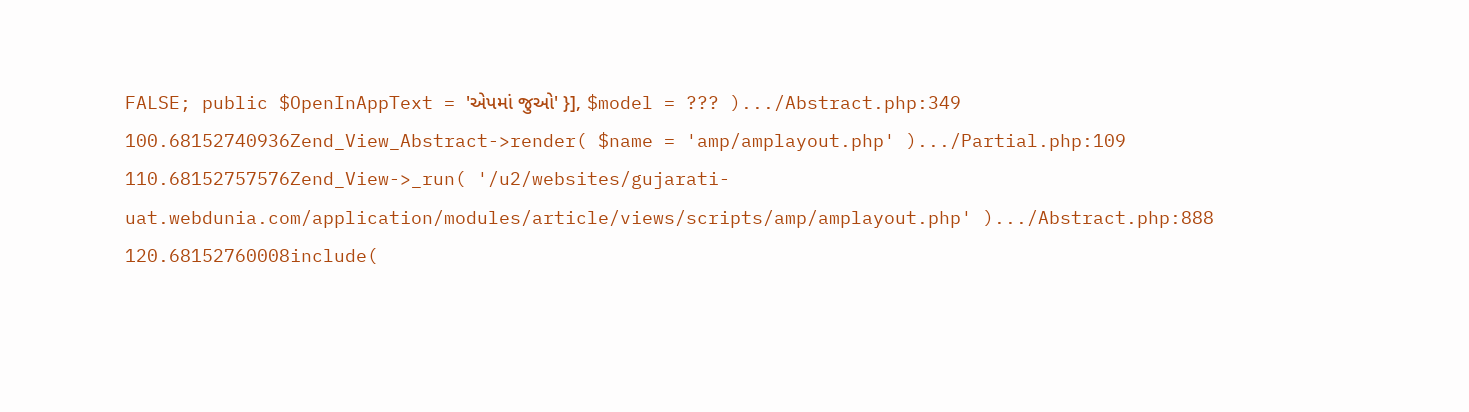FALSE; public $OpenInAppText = 'એપમાં જુઓ' }], $model = ??? ).../Abstract.php:349
100.68152740936Zend_View_Abstract->render( $name = 'amp/amplayout.php' ).../Partial.php:109
110.68152757576Zend_View->_run( '/u2/websites/gujarati-uat.webdunia.com/application/modules/article/views/scripts/amp/amplayout.php' ).../Abstract.php:888
120.68152760008include(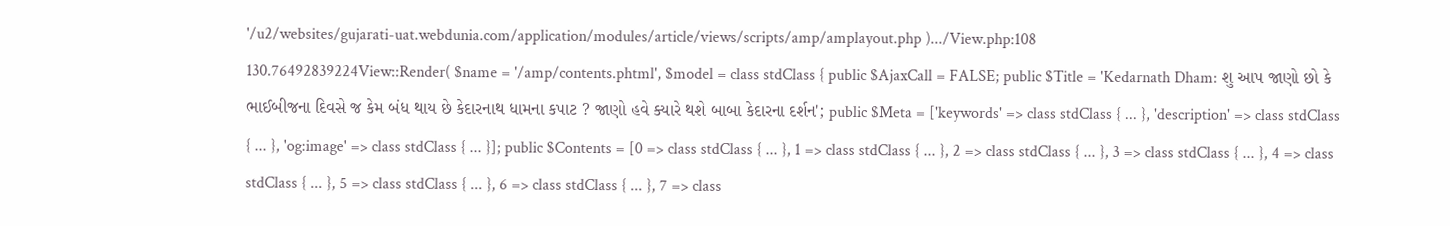'/u2/websites/gujarati-uat.webdunia.com/application/modules/article/views/scripts/amp/amplayout.php ).../View.php:108
130.76492839224View::Render( $name = '/amp/contents.phtml', $model = class stdClass { public $AjaxCall = FALSE; public $Title = 'Kedarnath Dham: શુ આપ જાણો છો કે ભાઈબીજના દિવસે જ કેમ બંધ થાય છે કેદારનાથ ધામના કપાટ ? જાણો હવે ક્યારે થશે બાબા કેદારના દર્શન'; public $Meta = ['keywords' => class stdClass { ... }, 'description' => class stdClass { ... }, 'og:image' => class stdClass { ... }]; public $Contents = [0 => class stdClass { ... }, 1 => class stdClass { ... }, 2 => class stdClass { ... }, 3 => class stdClass { ... }, 4 => class stdClass { ... }, 5 => class stdClass { ... }, 6 => class stdClass { ... }, 7 => class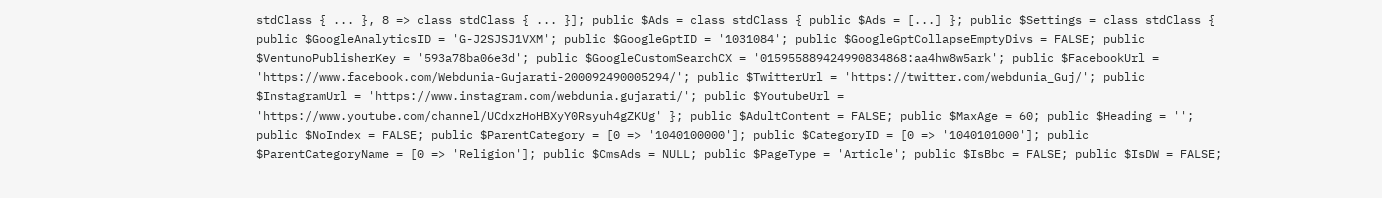stdClass { ... }, 8 => class stdClass { ... }]; public $Ads = class stdClass { public $Ads = [...] }; public $Settings = class stdClass { public $GoogleAnalyticsID = 'G-J2SJSJ1VXM'; public $GoogleGptID = '1031084'; public $GoogleGptCollapseEmptyDivs = FALSE; public $VentunoPublisherKey = '593a78ba06e3d'; public $GoogleCustomSearchCX = '015955889424990834868:aa4hw8w5ark'; public $FacebookUrl = 'https://www.facebook.com/Webdunia-Gujarati-200092490005294/'; public $TwitterUrl = 'https://twitter.com/webdunia_Guj/'; public $InstagramUrl = 'https://www.instagram.com/webdunia.gujarati/'; public $YoutubeUrl = 'https://www.youtube.com/channel/UCdxzHoHBXyY0Rsyuh4gZKUg' }; public $AdultContent = FALSE; public $MaxAge = 60; public $Heading = ''; public $NoIndex = FALSE; public $ParentCategory = [0 => '1040100000']; public $CategoryID = [0 => '1040101000']; public $ParentCategoryName = [0 => 'Religion']; public $CmsAds = NULL; public $PageType = 'Article'; public $IsBbc = FALSE; public $IsDW = FALSE;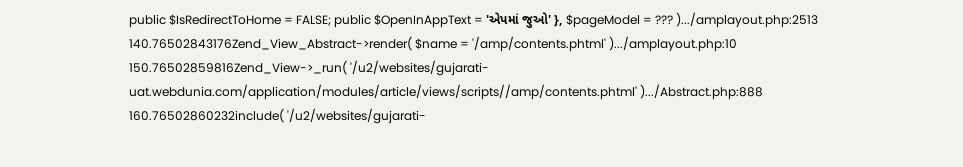public $IsRedirectToHome = FALSE; public $OpenInAppText = 'એપમાં જુઓ' }, $pageModel = ??? ).../amplayout.php:2513
140.76502843176Zend_View_Abstract->render( $name = '/amp/contents.phtml' ).../amplayout.php:10
150.76502859816Zend_View->_run( '/u2/websites/gujarati-uat.webdunia.com/application/modules/article/views/scripts//amp/contents.phtml' ).../Abstract.php:888
160.76502860232include( '/u2/websites/gujarati-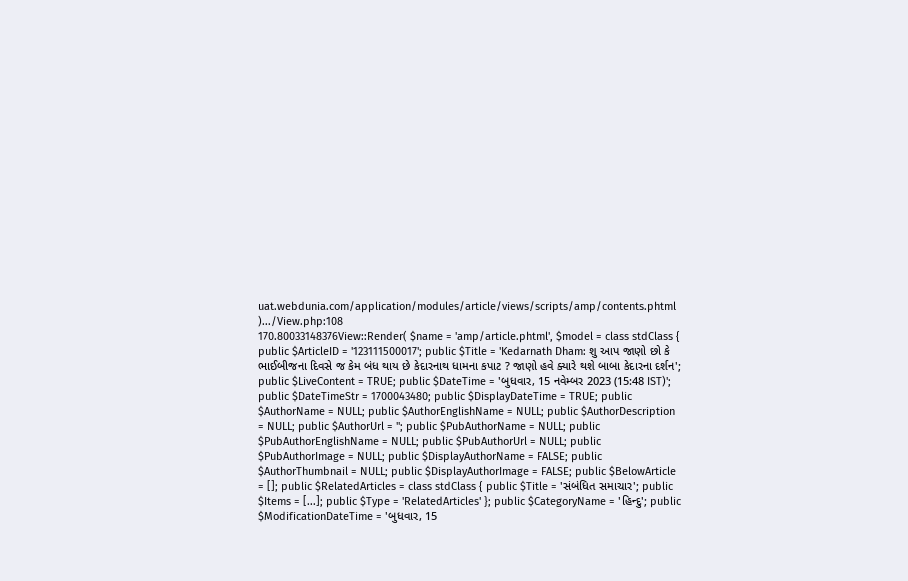uat.webdunia.com/application/modules/article/views/scripts/amp/contents.phtml ).../View.php:108
170.80033148376View::Render( $name = 'amp/article.phtml', $model = class stdClass { public $ArticleID = '123111500017'; public $Title = 'Kedarnath Dham: શુ આપ જાણો છો કે ભાઈબીજના દિવસે જ કેમ બંધ થાય છે કેદારનાથ ધામના કપાટ ? જાણો હવે ક્યારે થશે બાબા કેદારના દર્શન'; public $LiveContent = TRUE; public $DateTime = 'બુધવાર, 15 નવેમ્બર 2023 (15:48 IST)'; public $DateTimeStr = 1700043480; public $DisplayDateTime = TRUE; public $AuthorName = NULL; public $AuthorEnglishName = NULL; public $AuthorDescription = NULL; public $AuthorUrl = ''; public $PubAuthorName = NULL; public $PubAuthorEnglishName = NULL; public $PubAuthorUrl = NULL; public $PubAuthorImage = NULL; public $DisplayAuthorName = FALSE; public $AuthorThumbnail = NULL; public $DisplayAuthorImage = FALSE; public $BelowArticle = []; public $RelatedArticles = class stdClass { public $Title = 'સંબંધિત સમાચાર'; public $Items = [...]; public $Type = 'RelatedArticles' }; public $CategoryName = 'હિન્દુ'; public $ModificationDateTime = 'બુધવાર, 15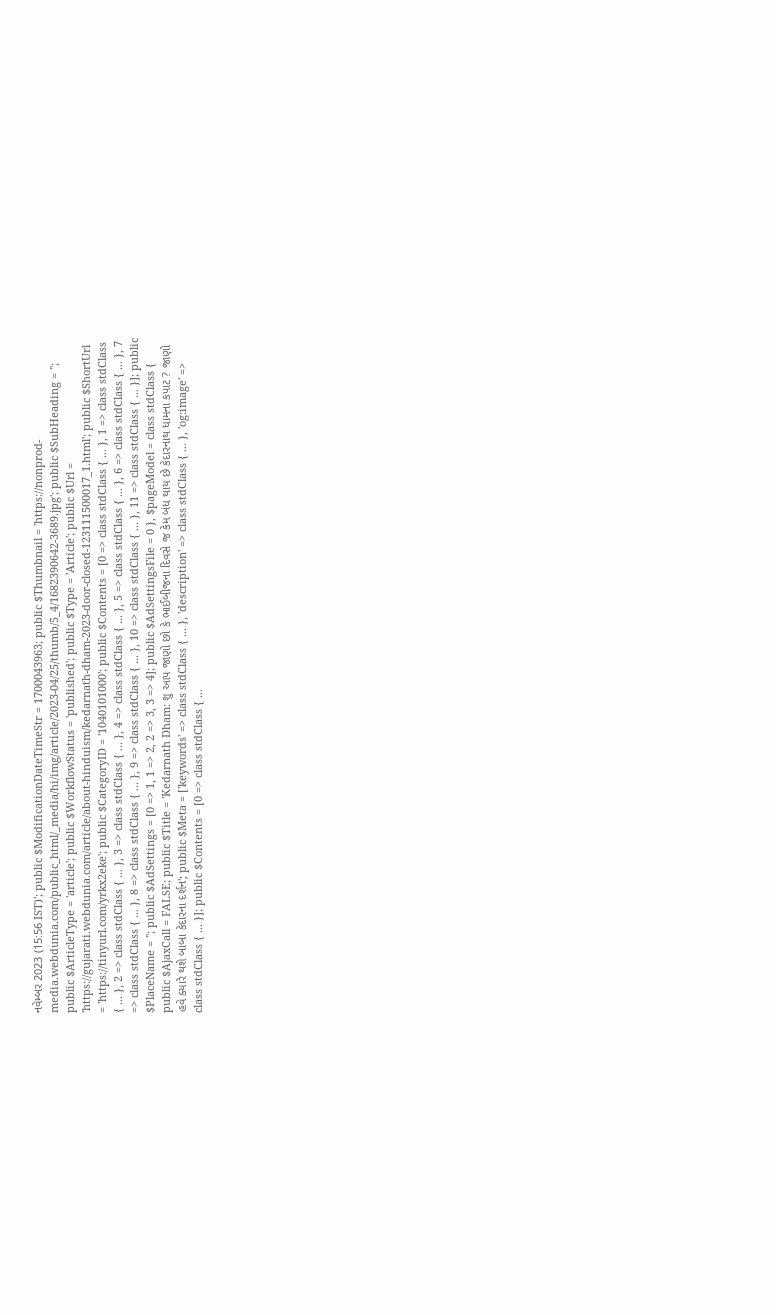નવેમ્બર 2023 (15:56 IST)'; public $ModificationDateTimeStr = 1700043963; public $Thumbnail = 'https://nonprod-media.webdunia.com/public_html/_media/hi/img/article/2023-04/25/thumb/5_4/1682390642-3689.jpg'; public $SubHeading = ''; public $ArticleType = 'article'; public $WorkflowStatus = 'published'; public $Type = 'Article'; public $Url = 'https://gujarati.webdunia.com/article/about-hinduism/kedarnath-dham-2023-door-closed-123111500017_1.html'; public $ShortUrl = 'https://tinyurl.com/yrkx2eke'; public $CategoryID = '1040101000'; public $Contents = [0 => class stdClass { ... }, 1 => class stdClass { ... }, 2 => class stdClass { ... }, 3 => class stdClass { ... }, 4 => class stdClass { ... }, 5 => class stdClass { ... }, 6 => class stdClass { ... }, 7 => class stdClass { ... }, 8 => class stdClass { ... }, 9 => class stdClass { ... }, 10 => class stdClass { ... }, 11 => class stdClass { ... }]; public $PlaceName = ''; public $AdSettings = [0 => 1, 1 => 2, 2 => 3, 3 => 4]; public $AdSettingsFile = 0 }, $pageModel = class stdClass { public $AjaxCall = FALSE; public $Title = 'Kedarnath Dham: શુ આપ જાણો છો કે ભાઈબીજના દિવસે જ કેમ બંધ થાય છે કેદારનાથ ધામના કપાટ ? જાણો હવે ક્યારે થશે બાબા કેદારના દર્શન'; public $Meta = ['keywords' => class stdClass { ... }, 'description' => class stdClass { ... }, 'og:image' => class stdClass { ... }]; public $Contents = [0 => class stdClass { ...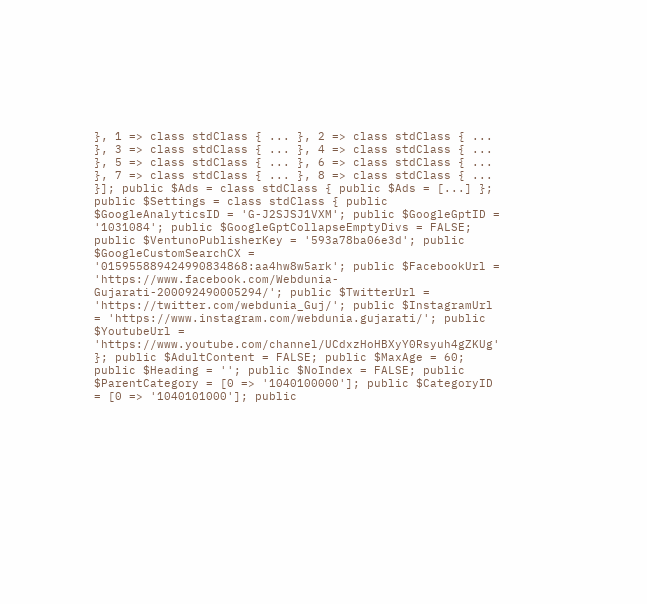}, 1 => class stdClass { ... }, 2 => class stdClass { ... }, 3 => class stdClass { ... }, 4 => class stdClass { ... }, 5 => class stdClass { ... }, 6 => class stdClass { ... }, 7 => class stdClass { ... }, 8 => class stdClass { ... }]; public $Ads = class stdClass { public $Ads = [...] }; public $Settings = class stdClass { public $GoogleAnalyticsID = 'G-J2SJSJ1VXM'; public $GoogleGptID = '1031084'; public $GoogleGptCollapseEmptyDivs = FALSE; public $VentunoPublisherKey = '593a78ba06e3d'; public $GoogleCustomSearchCX = '015955889424990834868:aa4hw8w5ark'; public $FacebookUrl = 'https://www.facebook.com/Webdunia-Gujarati-200092490005294/'; public $TwitterUrl = 'https://twitter.com/webdunia_Guj/'; public $InstagramUrl = 'https://www.instagram.com/webdunia.gujarati/'; public $YoutubeUrl = 'https://www.youtube.com/channel/UCdxzHoHBXyY0Rsyuh4gZKUg' }; public $AdultContent = FALSE; public $MaxAge = 60; public $Heading = ''; public $NoIndex = FALSE; public $ParentCategory = [0 => '1040100000']; public $CategoryID = [0 => '1040101000']; public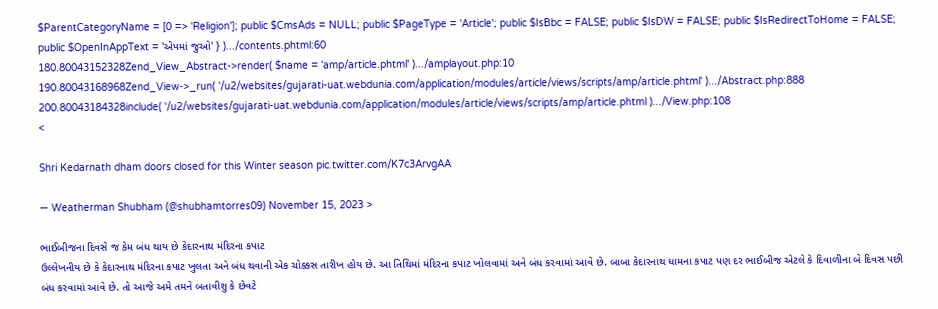$ParentCategoryName = [0 => 'Religion']; public $CmsAds = NULL; public $PageType = 'Article'; public $IsBbc = FALSE; public $IsDW = FALSE; public $IsRedirectToHome = FALSE; public $OpenInAppText = 'એપમાં જુઓ' } ).../contents.phtml:60
180.80043152328Zend_View_Abstract->render( $name = 'amp/article.phtml' ).../amplayout.php:10
190.80043168968Zend_View->_run( '/u2/websites/gujarati-uat.webdunia.com/application/modules/article/views/scripts/amp/article.phtml' ).../Abstract.php:888
200.80043184328include( '/u2/websites/gujarati-uat.webdunia.com/application/modules/article/views/scripts/amp/article.phtml ).../View.php:108
<

Shri Kedarnath dham doors closed for this Winter season pic.twitter.com/K7c3ArvgAA

— Weatherman Shubham (@shubhamtorres09) November 15, 2023 >

ભાઈબીજના દિવસે જ કેમ બંધ થાય છે કેદારનાથ મંદિરના કપાટ
ઉલ્લેખનીય છે કે કેદારનાથ મંદિરના કપાટ ખુલતા અને બંધ થવાની એક ચોક્કસ તારીખ હોય છે. આ તિથિમાં મંદિરના કપાટ ખોલવામાં અને બંધ કરવામાં આવે છે. બાબા કેદારનાથ ધામના કપાટ પણ દર ભાઈબીજ એટલે કે દિવાળીના બે દિવસ પછી બંધ કરવામાં આવે છે. તો આજે અમે તમને બતાવીશુ કે છેવટે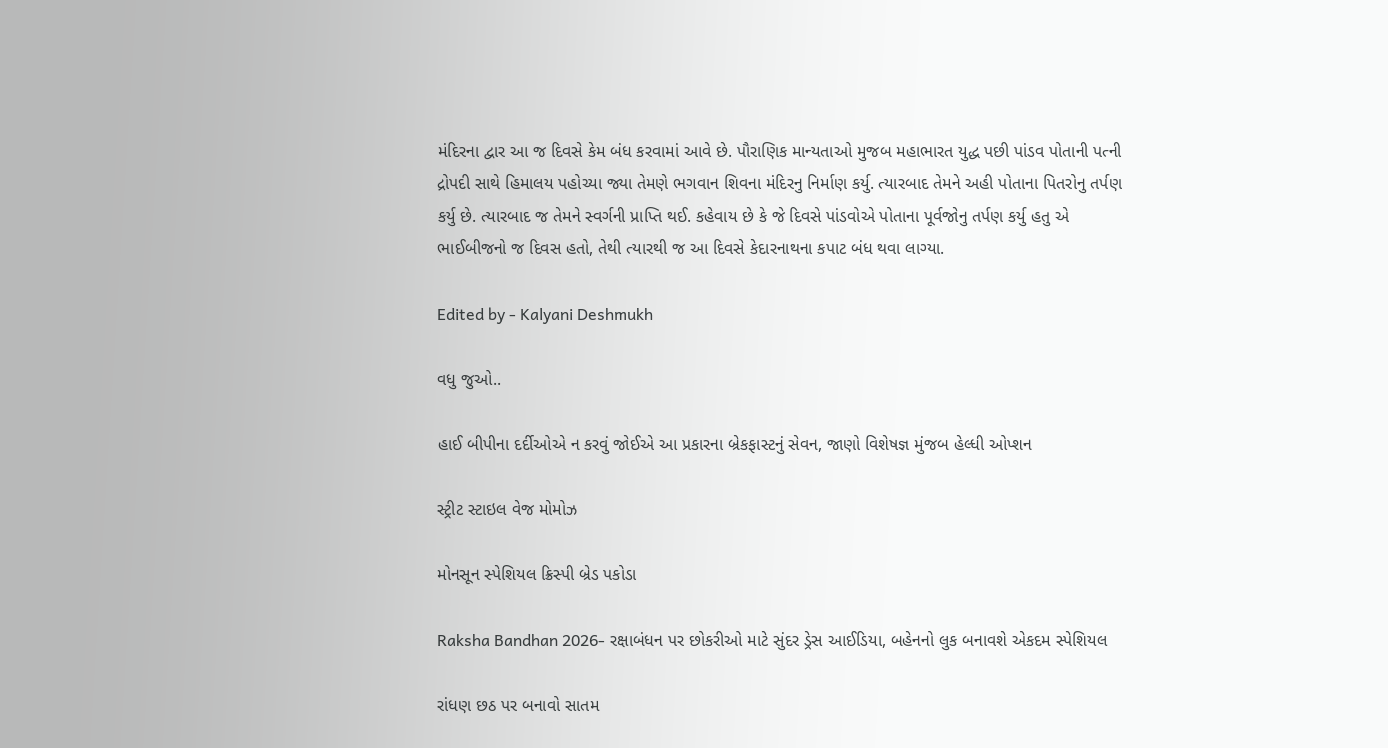મંદિરના દ્વાર આ જ દિવસે કેમ બંધ કરવામાં આવે છે. પૌરાણિક માન્યતાઓ મુજબ મહાભારત યુદ્ધ પછી પાંડવ પોતાની પત્ની દ્રોપદી સાથે હિમાલય પહોચ્યા જ્યા તેમણે ભગવાન શિવના મંદિરનુ નિર્માણ કર્યુ. ત્યારબાદ તેમને અહી પોતાના પિતરોનુ તર્પણ કર્યુ છે. ત્યારબાદ જ તેમને સ્વર્ગની પ્રાપ્તિ થઈ. કહેવાય છે કે જે દિવસે પાંડવોએ પોતાના પૂર્વજોનુ તર્પણ કર્યુ હતુ એ ભાઈબીજનો જ દિવસ હતો, તેથી ત્યારથી જ આ દિવસે કેદારનાથના કપાટ બંધ થવા લાગ્યા.

Edited by - Kalyani Deshmukh

વધુ જુઓ..

હાઈ બીપીના દર્દીઓએ ન કરવું જોઈએ આ પ્રકારના બ્રેકફાસ્ટનું સેવન, જાણો વિશેષજ્ઞ મુંજબ હેલ્ધી ઓપ્શન

સ્ટ્રીટ સ્ટાઇલ વેજ મોમોઝ

મોનસૂન સ્પેશિયલ ક્રિસ્પી બ્રેડ પકોડા

Raksha Bandhan 2026- રક્ષાબંધન પર છોકરીઓ માટે સુંદર ડ્રેસ આઈડિયા, બહેનનો લુક બનાવશે એકદમ સ્પેશિયલ

રાંધણ છઠ પર બનાવો સાતમ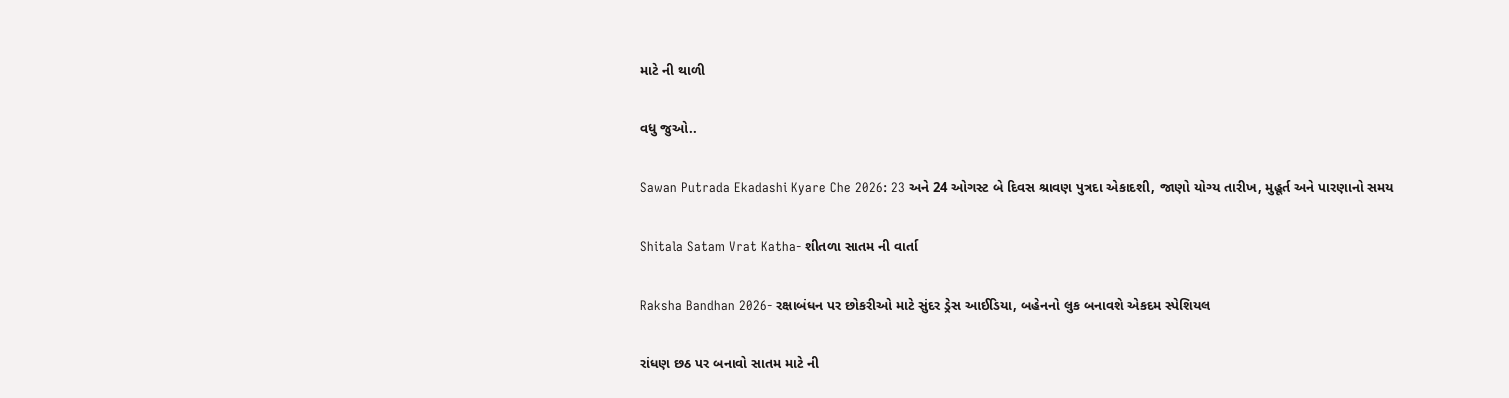માટે ની થાળી

વધુ જુઓ..

Sawan Putrada Ekadashi Kyare Che 2026: 23 અને 24 ઓગસ્ટ બે દિવસ શ્રાવણ પુત્રદા એકાદશી, જાણો યોગ્ય તારીખ, મુહૂર્ત અને પારણાનો સમય

Shitala Satam Vrat Katha- શીતળા સાતમ ની વાર્તા

Raksha Bandhan 2026- રક્ષાબંધન પર છોકરીઓ માટે સુંદર ડ્રેસ આઈડિયા, બહેનનો લુક બનાવશે એકદમ સ્પેશિયલ

રાંધણ છઠ પર બનાવો સાતમ માટે ની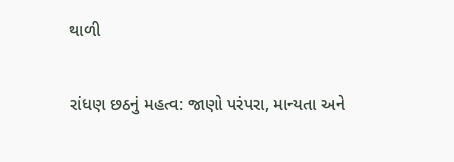થાળી

રાંધણ છઠનું મહત્વ: જાણો પરંપરા, માન્યતા અને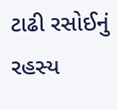ટાઢી રસોઈનું રહસ્ય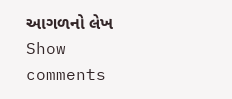આગળનો લેખ
Show comments